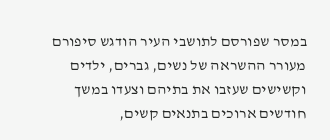במסר שפורסם לתושבי העיר הודגש סיפורם מעורר ההשראה של נשים, גברים, ילדים וקשישים שעזבו את בתיהם וצעדו במשך חודשים ארוכים בתנאים קשים,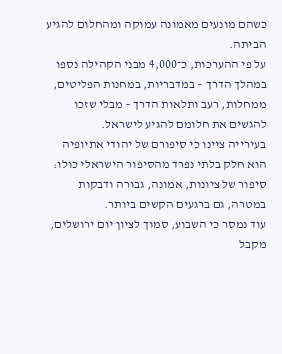כשהם מונעים מאמונה עמוקה ומהחלום להגיע הביתה.
על פי ההערכות, כ־4,000 מבני הקהילה נספו במהלך הדרך – במדבריות, במחנות הפליטים, ממחלות, רעב ותלאות הדרך – מבלי שזכו להגשים את חלומם להגיע לישראל.
בעירייה ציינו כי סיפורם של יהודי אתיופיה הוא חלק בלתי נפרד מהסיפור הישראלי כולו: סיפור של ציונות, אמונה, גבורה ודבקות במטרה, גם ברגעים הקשים ביותר.
עוד נמסר כי השבוע, סמוך לציון יום ירושלים, מקבל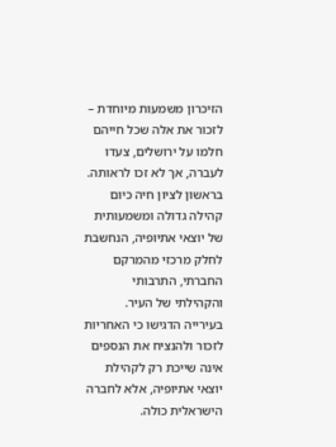הזיכרון משמעות מיוחדת – לזכור את אלה שכל חייהם חלמו על ירושלים, צעדו לעברה, אך לא זכו לראותה.
בראשון לציון חיה כיום קהילה גדולה ומשמעותית של יוצאי אתיופיה, הנחשבת לחלק מרכזי מהמרקם החברתי, התרבותי והקהילתי של העיר.
בעירייה הדגישו כי האחריות לזכור ולהנציח את הנספים אינה שייכת רק לקהילת יוצאי אתיופיה, אלא לחברה הישראלית כולה.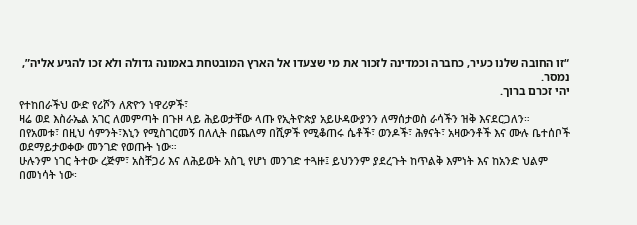“זו החובה שלנו כעיר, כחברה וכמדינה לזכור את מי שצעדו אל הארץ המובטחת באמונה גדולה ולא זכו להגיע אליה”, נמסר.
יהי זכרם ברוך.
የተከበራችህ ውድ የሪሾን ለጽዮን ነዋሪዎች፣
ዛሬ ወደ እስራኤል አገር ለመምጣት በጉዞ ላይ ሕይወታቸው ላጡ የኢትዮጵያ አይሁዳውያንን ለማሰታወስ ራሳችን ዝቅ እናደርጋለን።
በየአመቱ፣ በዚህ ሳምንት፣እኒን የሚስገርመኝ በለሊት በጨለማ በሺዎች የሚቆጠሩ ሴቶች፣ ወንዶች፣ ሕፃናት፣ አዛውንቶች እና ሙሉ ቤተሰቦች ወደማይታወቀው መንገድ የወጡት ነው።
ሁሉንም ነገር ትተው ረጅም፣ አስቸጋሪ እና ለሕይወት አስጊ የሆነ መንገድ ተጓዙ፤ ይህንንም ያደረጉት ከጥልቅ እምነት እና ከአንድ ህልም በመነሳት ነው፡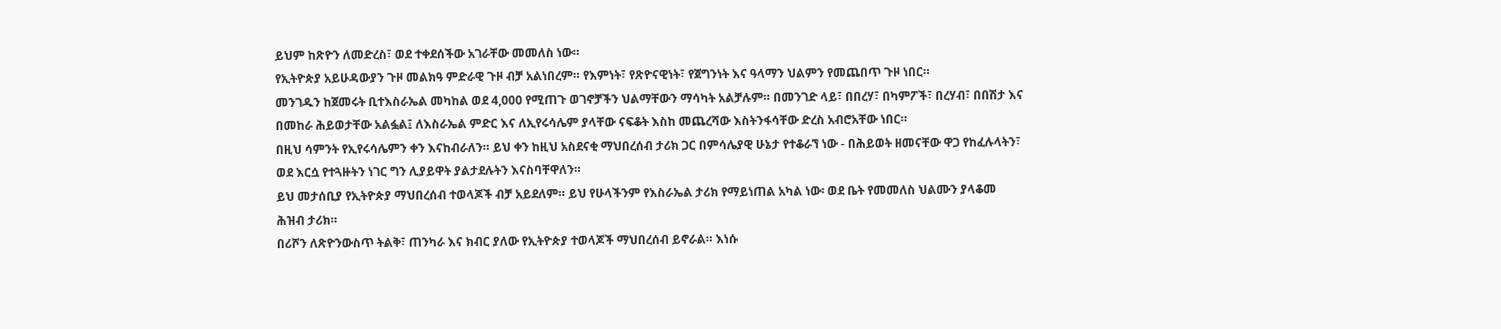ይህም ከጽዮን ለመድረስ፣ ወደ ተቀደሰችው አገራቸው መመለስ ነው።
የኢትዮጵያ አይሁዳውያን ጉዞ መልክዓ ምድራዊ ጉዞ ብቻ አልነበረም። የእምነት፣ የጽዮናዊነት፣ የጀግንነት እና ዓላማን ህልምን የመጨበጥ ጉዞ ነበር።
መንገዱን ከጀመሩት ቢተእስራኤል መካከል ወደ 4,000 የሚጠጉ ወገኖቻችን ህልማቸውን ማሳካት አልቻሉም። በመንገድ ላይ፣ በበረሃ፣ በካምፖች፣ በረሃብ፣ በበሽታ እና በመከራ ሕይወታቸው አልፏል፤ ለእስራኤል ምድር እና ለኢየሩሳሌም ያላቸው ናፍቆት እስከ መጨረሻው እስትንፋሳቸው ድረስ አብሮአቸው ነበር።
በዚህ ሳምንት የኢየሩሳሌምን ቀን እናከብራለን። ይህ ቀን ከዚህ አስደናቂ ማህበረሰብ ታሪክ ጋር በምሳሌያዊ ሁኔታ የተቆራኘ ነው - በሕይወት ዘመናቸው ዋጋ የከፈሉላትን፣ ወደ እርሷ የተጓዙትን ነገር ግን ሊያይዋት ያልታደሉትን እናስባቸዋለን።
ይህ መታሰቢያ የኢትዮጵያ ማህበረሰብ ተወላጆች ብቻ አይደለም። ይህ የሁላችንም የእስራኤል ታሪክ የማይነጠል አካል ነው፡ ወደ ቤት የመመለስ ህልሙን ያላቆመ ሕዝብ ታሪክ።
በሪሾን ለጽዮንውስጥ ትልቅ፣ ጠንካራ እና ክብር ያለው የኢትዮጵያ ተወላጆች ማህበረሰብ ይኖራል። እነሱ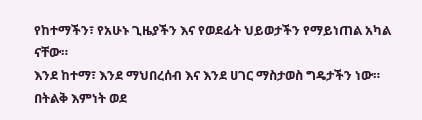የከተማችን፣ የአሁኑ ጊዜያችን እና የወደፊት ህይወታችን የማይነጠል አካል ናቸው።
እንደ ከተማ፣ እንደ ማህበረሰብ እና እንደ ሀገር ማስታወስ ግዴታችን ነው። በትልቅ እምነት ወደ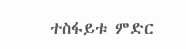ተስፋይቱ ምድር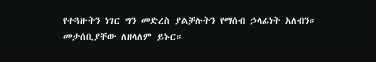የተጓዙትን ነገር ግን መድረስ ያልቻሉትን የማሰብ ኃላፊነት አለብን።
መታሰቢያቸው ለዘላለም ይኑር።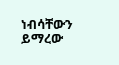ነብሳቸውን ይማረው